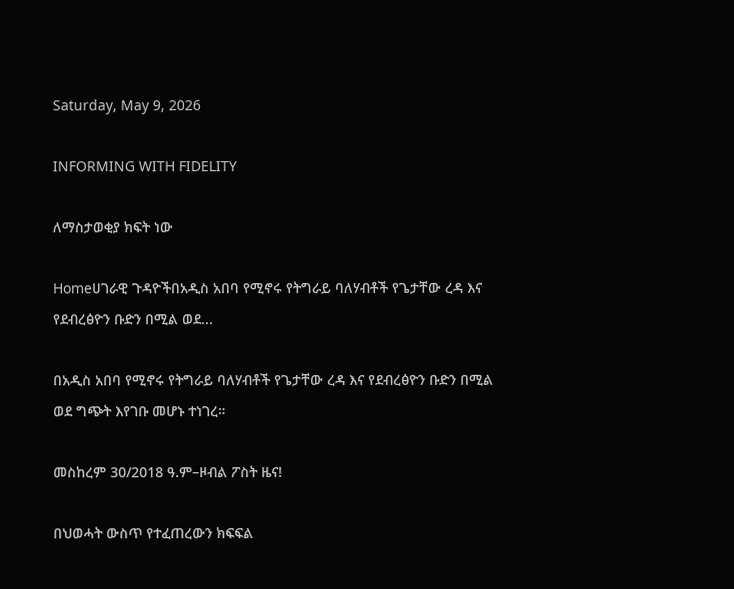Saturday, May 9, 2026

INFORMING WITH FIDELITY

ለማስታወቂያ ክፍት ነው

Homeሀገራዊ ጉዳዮችበአዲስ አበባ የሚኖሩ የትግራይ ባለሃብቶች የጌታቸው ረዳ እና የደብረፅዮን ቡድን በሚል ወደ...

በአዲስ አበባ የሚኖሩ የትግራይ ባለሃብቶች የጌታቸው ረዳ እና የደብረፅዮን ቡድን በሚል ወደ ግጭት እየገቡ መሆኑ ተነገረ።

መስከረም 30/2018 ዓ.ም–ዞብል ፖስት ዜና!

በህወሓት ውስጥ የተፈጠረውን ክፍፍል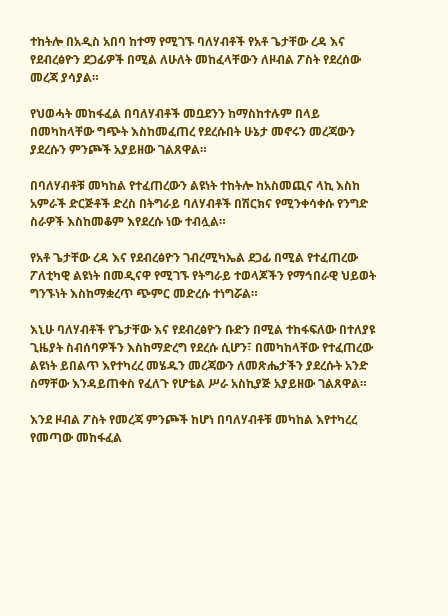ተከትሎ በአዲስ አበባ ከተማ የሚገኙ ባለሃብቶች የአቶ ጌታቸው ረዳ እና የደብረፅዮን ደጋፊዎች በሚል ለሁለት መከፈላቸውን ለዞብል ፖስት የደረሰው መረጃ ያሳያል።

የህወሓት መከፋፈል በባለሃብቶች መቧደንን ከማስከተሉም በላይ በመካከላቸው ግጭት እስከመፈጠረ የደረሱበት ሁኔታ መኖሩን መረጃውን ያደረሱን ምንጮች አያይዘው ገልጸዋል።

በባለሃብቶቹ መካከል የተፈጠረውን ልዩነት ተከትሎ ከአስመጪና ላኪ እስከ አምራች ድርጅቶች ድረስ በትግራይ ባለሃብቶች በሽርክና የሚንቀሳቀሱ የንግድ ስራዎች እስከመቆም እየደረሱ ነው ተብሏል።

የአቶ ጌታቸው ረዳ እና የደብረፅዮን ገብረሚካኤል ደጋፊ በሚል የተፈጠረው ፖለቲካዊ ልዩነት በመዲናዋ የሚገኙ የትግራይ ተወላጆችን የማኅበራዊ ህይወት ግንኙነት እስከማቋረጥ ጭምር መድረሱ ተነግሯል።

እኒሁ ባለሃብቶች የጌታቸው እና የደብረፅዮን ቡድን በሚል ተከፋፍለው በተለያዩ ጊዜያት ስብሰባዎችን እስከማድረግ የደረሱ ሲሆን፣ በመካከላቸው የተፈጠረው ልዩነት ይበልጥ እየተካረረ መሄዱን መረጃውን ለመጽሔታችን ያደረሱት አንድ ስማቸው እንዳይጠቀስ የፈለጉ የሆቴል ሥራ አስኪያጅ አያይዘው ገልጸዋል።

እንደ ዞብል ፖስት የመረጃ ምንጮች ከሆነ በባለሃብቶቹ መካከል እየተካረረ የመጣው መከፋፈል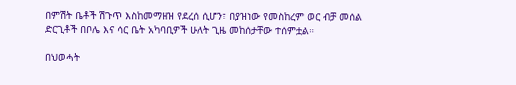በምሽት ቤቶች ሽጉጥ እስከመማዘዝ የደረሰ ሲሆን፣ በያዝነው የመስከረም ወር ብቻ መሰል ድርጊቶች በቦሌ እና ሳር ቤት አካባቢዎች ሁለት ጊዜ መከሰታቸው ተሰምቷል።

በህወሓት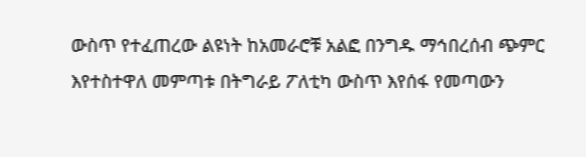ውስጥ የተፈጠረው ልዩነት ከአመራሮቹ አልፎ በንግዱ ማኅበረሰብ ጭምር እየተስተዋለ መምጣቱ በትግራይ ፖለቲካ ውስጥ እየሰፋ የመጣውን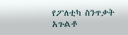የፖለቲካ ስንጥቃት አጉልቶ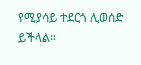የሚያሳይ ተደርጎ ሊወሰድ ይችላል።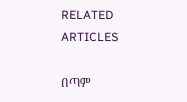RELATED ARTICLES

በጣም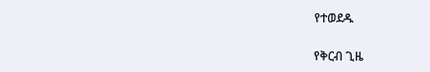የተወደዱ

የቅርብ ጊዜ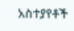አስተያየቶች